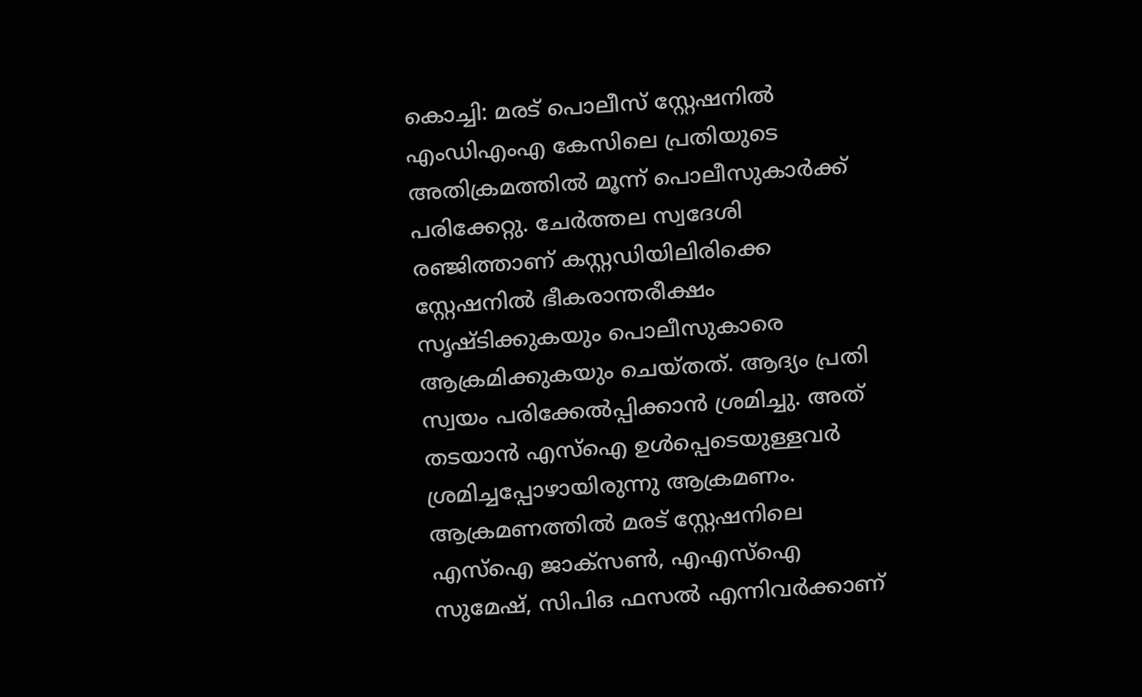കൊച്ചി: മരട് പൊലീസ് സ്റ്റേഷനിൽ എംഡിഎംഎ കേസിലെ പ്രതിയുടെ അതിക്രമത്തിൽ മൂന്ന് പൊലീസുകാർക്ക് പരിക്കേറ്റു. ചേർത്തല സ്വദേശി രഞ്ജിത്താണ് കസ്റ്റഡിയിലിരിക്കെ സ്റ്റേഷനിൽ ഭീകരാന്തരീക്ഷം സൃഷ്ടിക്കുകയും പൊലീസുകാരെ ആക്രമിക്കുകയും ചെയ്തത്. ആദ്യം പ്രതി സ്വയം പരിക്കേൽപ്പിക്കാൻ ശ്രമിച്ചു. അത് തടയാൻ എസ്ഐ ഉൾപ്പെടെയുള്ളവർ ശ്രമിച്ചപ്പോഴായിരുന്നു ആക്രമണം.
ആക്രമണത്തിൽ മരട് സ്റ്റേഷനിലെ എസ്ഐ ജാക്സൺ, എഎസ്ഐ സുമേഷ്, സിപിഒ ഫസൽ എന്നിവർക്കാണ്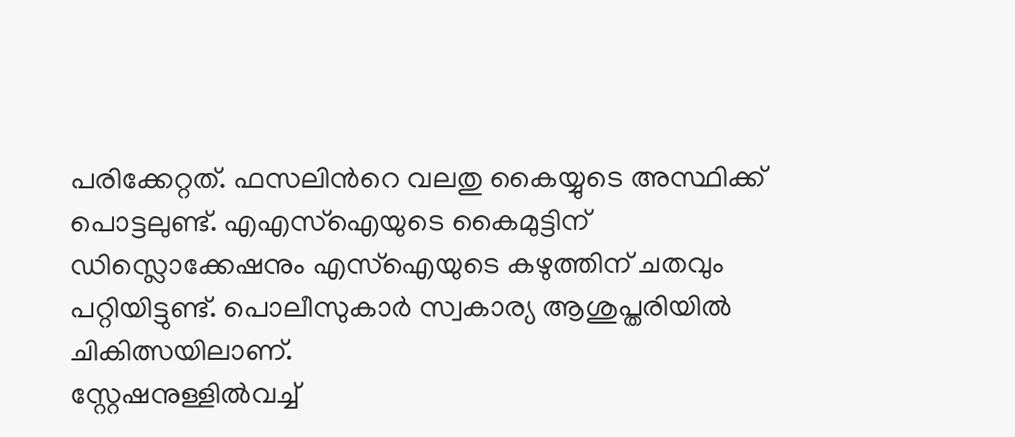പരിക്കേറ്റത്. ഫസലിൻറെ വലതു കൈയ്യുടെ അസ്ഥിക്ക് പൊട്ടലുണ്ട്. എഎസ്ഐയുടെ കൈമുട്ടിന് ഡിസ്ലൊക്കേഷനും എസ്ഐയുടെ കഴുത്തിന് ചതവും പറ്റിയിട്ടുണ്ട്. പൊലീസുകാർ സ്വകാര്യ ആശുപ്തരിയിൽ ചികിത്സയിലാണ്.
സ്റ്റേഷനുള്ളിൽവച്ച്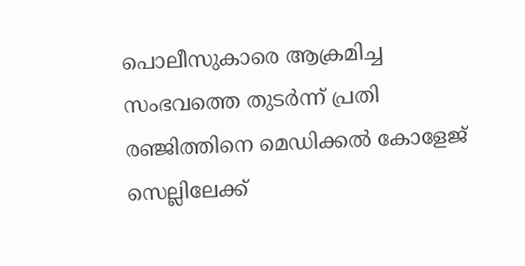പൊലീസുകാരെ ആക്രമിച്ച സംഭവത്തെ തുടർന്ന് പ്രതി രഞ്ജിത്തിനെ മെഡിക്കൽ കോളേജ് സെല്ലിലേക്ക്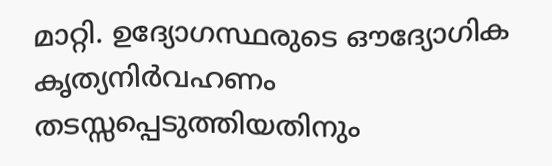മാറ്റി. ഉദ്യോഗസ്ഥരുടെ ഔദ്യോഗിക കൃത്യനിർവഹണം തടസ്സപ്പെടുത്തിയതിനും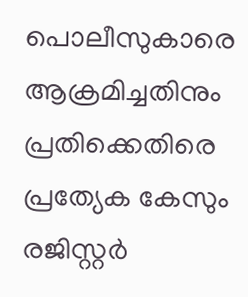പൊലീസുകാരെ ആക്രമിച്ചതിനും പ്രതിക്കെതിരെ പ്രത്യേക കേസും രജിസ്റ്റർ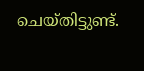ചെയ്തിട്ടുണ്ട്.